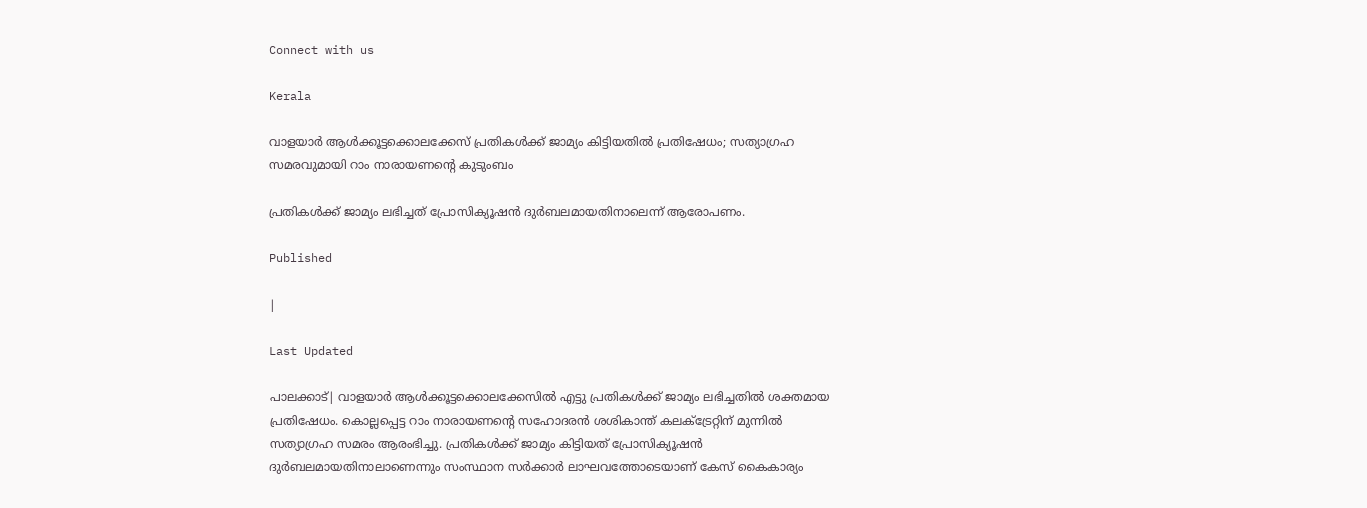Connect with us

Kerala

വാളയാര്‍ ആള്‍ക്കൂട്ടക്കൊലക്കേസ് പ്രതികള്‍ക്ക് ജാമ്യം കിട്ടിയതില്‍ പ്രതിഷേധം; സത്യാഗ്രഹ സമരവുമായി റാം നാരായണന്റെ കുടുംബം

പ്രതികള്‍ക്ക് ജാമ്യം ലഭിച്ചത് പ്രോസിക്യൂഷന്‍ ദുര്‍ബലമായതിനാലെന്ന് ആരോപണം.

Published

|

Last Updated

പാലക്കാട്| വാളയാര്‍ ആള്‍ക്കൂട്ടക്കൊലക്കേസില്‍ എട്ടു പ്രതികള്‍ക്ക് ജാമ്യം ലഭിച്ചതില്‍ ശക്തമായ പ്രതിഷേധം. കൊല്ലപ്പെട്ട റാം നാരായണന്റെ സഹോദരന്‍ ശശികാന്ത് കലക്ട്രേറ്റിന് മുന്നില്‍ സത്യാഗ്രഹ സമരം ആരംഭിച്ചു. പ്രതികള്‍ക്ക് ജാമ്യം കിട്ടിയത് പ്രോസിക്യൂഷന്‍ ദുര്‍ബലമായതിനാലാണെന്നും സംസ്ഥാന സര്‍ക്കാര്‍ ലാഘവത്തോടെയാണ് കേസ് കൈകാര്യം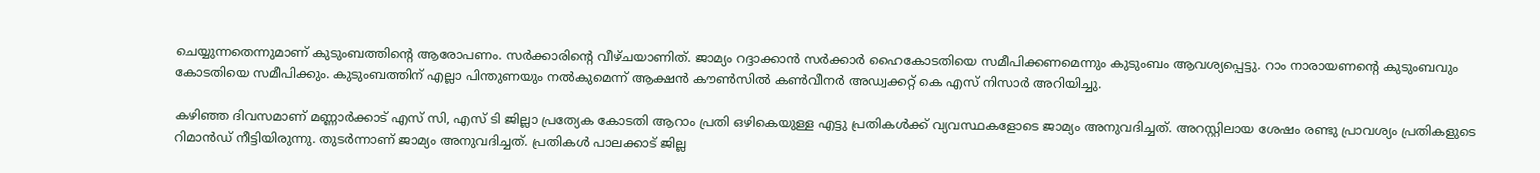ചെയ്യുന്നതെന്നുമാണ് കുടുംബത്തിന്റെ ആരോപണം. സര്‍ക്കാരിന്റെ വീഴ്ചയാണിത്. ജാമ്യം റദ്ദാക്കാന്‍ സര്‍ക്കാര്‍ ഹൈകോടതിയെ സമീപിക്കണമെന്നും കുടുംബം ആവശ്യപ്പെട്ടു. റാം നാരായണന്റെ കുടുംബവും കോടതിയെ സമീപിക്കും. കുടുംബത്തിന് എല്ലാ പിന്തുണയും നല്‍കുമെന്ന് ആക്ഷന്‍ കൗണ്‍സില്‍ കണ്‍വീനര്‍ അഡ്വക്കറ്റ് കെ എസ് നിസാര്‍ അറിയിച്ചു.

കഴിഞ്ഞ ദിവസമാണ് മണ്ണാര്‍ക്കാട് എസ് സി, എസ് ടി ജില്ലാ പ്രത്യേക കോടതി ആറാം പ്രതി ഒഴികെയുള്ള എട്ടു പ്രതികള്‍ക്ക് വ്യവസ്ഥകളോടെ ജാമ്യം അനുവദിച്ചത്. അറസ്റ്റിലായ ശേഷം രണ്ടു പ്രാവശ്യം പ്രതികളുടെ റിമാന്‍ഡ് നീട്ടിയിരുന്നു. തുടര്‍ന്നാണ് ജാമ്യം അനുവദിച്ചത്. പ്രതികള്‍ പാലക്കാട് ജില്ല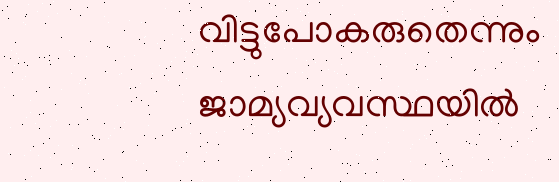വിട്ടുപോകരുതെന്നും ജാമ്യവ്യവസ്ഥയില്‍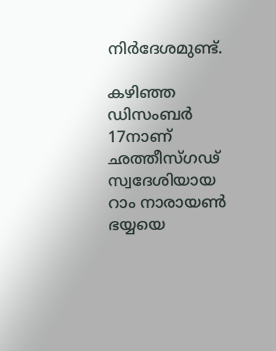നിര്‍ദേശമുണ്ട്.

കഴിഞ്ഞ ഡിസംബര്‍ 17നാണ് ഛത്തീസ്ഗഢ് സ്വദേശിയായ റാം നാരായണ്‍ ഭയ്യയെ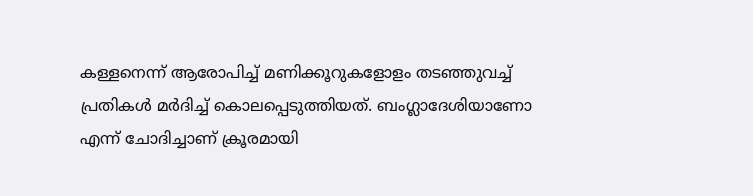കള്ളനെന്ന് ആരോപിച്ച് മണിക്കൂറുകളോളം തടഞ്ഞുവച്ച് പ്രതികള്‍ മര്‍ദിച്ച് കൊലപ്പെടുത്തിയത്. ബംഗ്ലാദേശിയാണോ എന്ന് ചോദിച്ചാണ് ക്രൂരമായി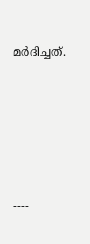മര്‍ദിച്ചത്.





----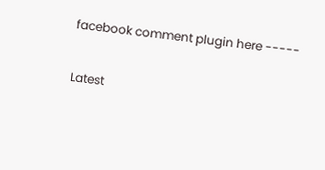facebook comment plugin here -----

Latest